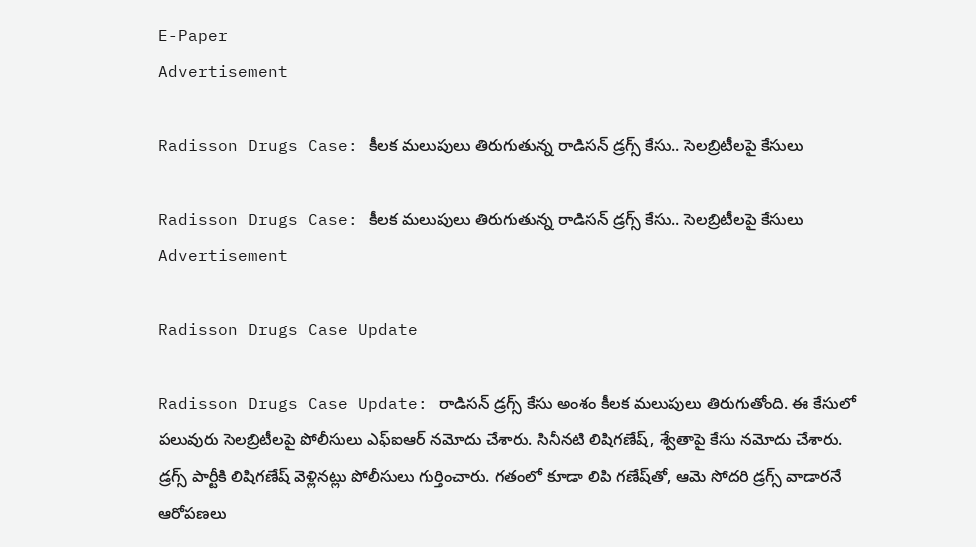E-Paper
Advertisement

Radisson Drugs Case: కీలక మలుపులు తిరుగుతున్న రాడిసన్ డ్రగ్స్‌ కేసు.. సెలబ్రిటీలపై కేసులు

Radisson Drugs Case: కీలక మలుపులు తిరుగుతున్న రాడిసన్ డ్రగ్స్‌ కేసు.. సెలబ్రిటీలపై కేసులు
Advertisement

Radisson Drugs Case Update

Radisson Drugs Case Update: రాడిసన్ డ్రగ్స్‌ కేసు అంశం కీలక మలుపులు తిరుగుతోంది. ఈ కేసులో పలువురు సెలబ్రిటీలపై పోలీసులు ఎఫ్ఐఆర్ నమోదు చేశారు. సినీనటి లిషిగణేష్‌, శ్వేతాపై కేసు నమోదు చేశారు. డ్రగ్స్‌ పార్టీకి లిషిగణేష్‌ వెళ్లినట్లు పోలీసులు గుర్తించారు. గతంలో కూడా లిపి గణేష్‌తో, ఆమె సోదరి డ్రగ్స్ వాడారనే ఆరోపణలు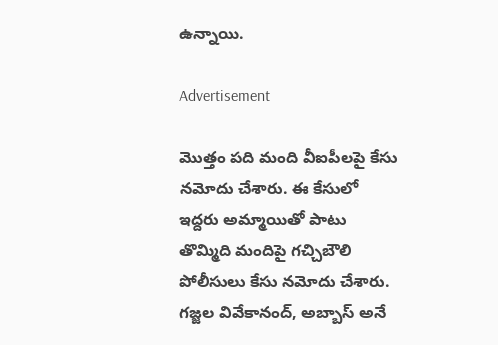ఉన్నాయి.

Advertisement

మొత్తం పది మంది వీఐపీలపై కేసు నమోదు చేశారు. ఈ కేసులో ఇద్దరు అమ్మాయితో పాటు తొమ్మిది మందిపై గచ్చిబౌలి పోలీసులు కేసు నమోదు చేశారు. గజ్జల వివేకానంద్, అబ్బాస్ అనే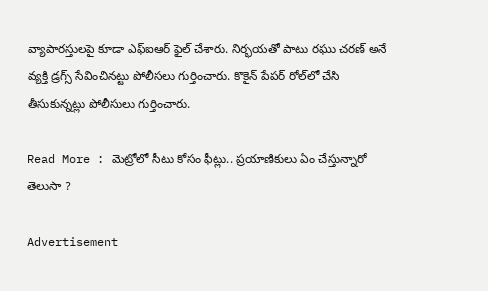వ్యాపారస్తులపై కూడా ఎఫ్ఐఆర్ ఫైల్ చేశారు. నిర్భయతో పాటు రఘు చరణ్ అనే వ్యక్తి డ్రగ్స్ సేవించినట్టు పోలీసలు గుర్తించారు. కొకైన్ పేపర్ రోల్‌లో చేసి తీసుకున్నట్లు పోలీసులు గుర్తించారు.

Read More : మెట్రోలో సీటు కోసం ఫీట్లు.. ప్రయాణికులు ఏం చేస్తున్నారో తెలుసా ?

Advertisement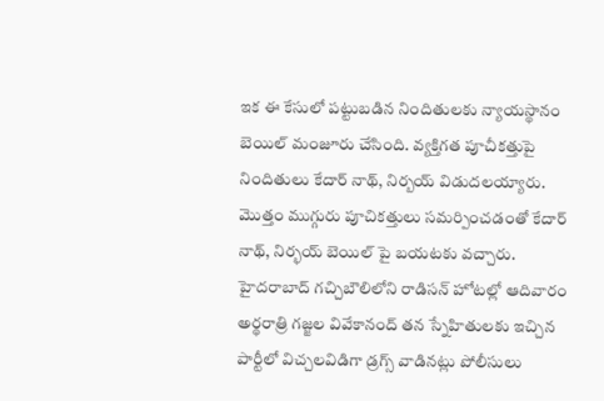ఇక ఈ కేసులో పట్టుబడిన నిందితులకు న్యాయస్థానం బెయిల్ మంజూరు చేసింది. వ్యక్తిగత పూచీకత్తుపై నిందితులు కేదార్ నాథ్, నిర్బయ్ విడుదలయ్యారు. మొత్తం ముగ్గురు పూచికత్తులు సమర్పించడంతో కేదార్ నాథ్, నిర్భయ్ బెయిల్ పై బయటకు వచ్చారు. హైదరాబాద్‌ గచ్చిబౌలిలోని రాడిసన్ హోటల్లో ఆదివారం అర్థరాత్రి గజ్జల వివేకానంద్ తన స్నేహితులకు ఇచ్చిన పార్టీలో విచ్చలవిడిగా డ్రగ్స్ వాడినట్లు పోలీసులు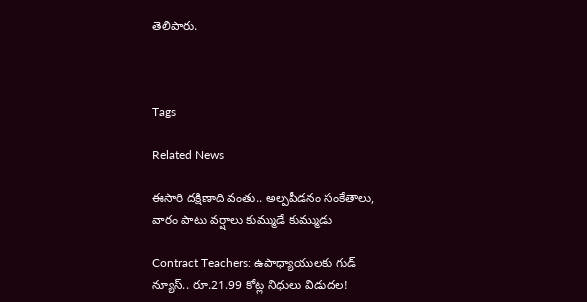తెలిపారు.



Tags

Related News

ఈసారి దక్షిణాది వంతు.. అల్పపీడనం సంకేతాలు, వారం పాటు వర్షాలు కుమ్ముడే కుమ్ముడు

Contract Teachers: ఉపాధ్యాయులకు గుడ్ న్యూస్.. రూ.21.99 కోట్ల నిధులు విడుదల!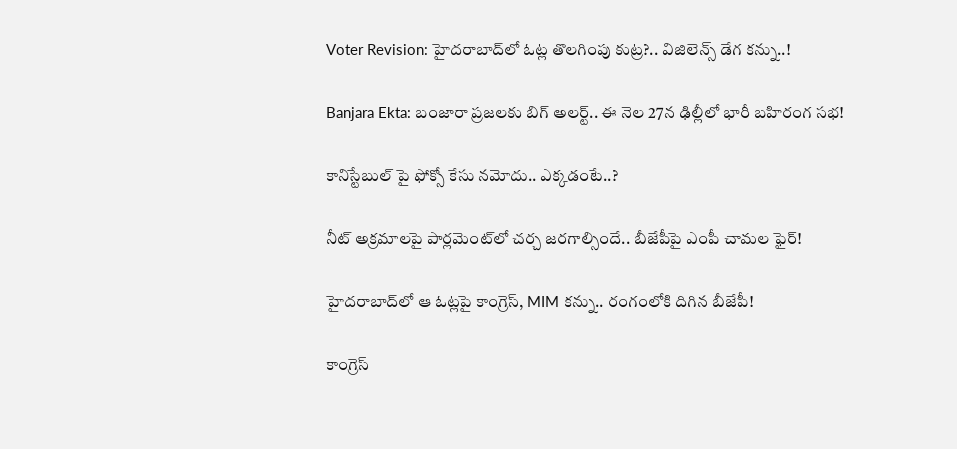Voter Revision: హైదరాబాద్‌లో ఓట్ల తొలగింపు కుట్ర?.. విజిలెన్స్ డేగ కన్ను..!

Banjara Ekta: బంజారా ప్రజలకు బిగ్ అలర్ట్.. ఈ నెల 27న ఢిల్లీలో భారీ బహిరంగ సభ!

కానిస్టేబుల్ పై ఫోక్సో కేసు నమోదు.. ఎక్కడంటే..?

నీట్ అక్రమాలపై పార్లమెంట్‌లో చర్చ జరగాల్సిందే.. బీజేపీపై ఎంపీ చామల ఫైర్!

హైదరాబాద్‌లో ఆ ఓట్లపై కాంగ్రెస్, MIM కన్ను.. రంగంలోకి దిగిన బీజేపీ!

కాంగ్రెస్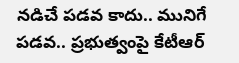నడిచే పడవ కాదు.. మునిగే పడవ.. ప్రభుత్వంపై కేటీఆర్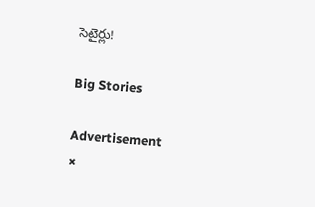సెటైర్లు!

Big Stories

Advertisement
×